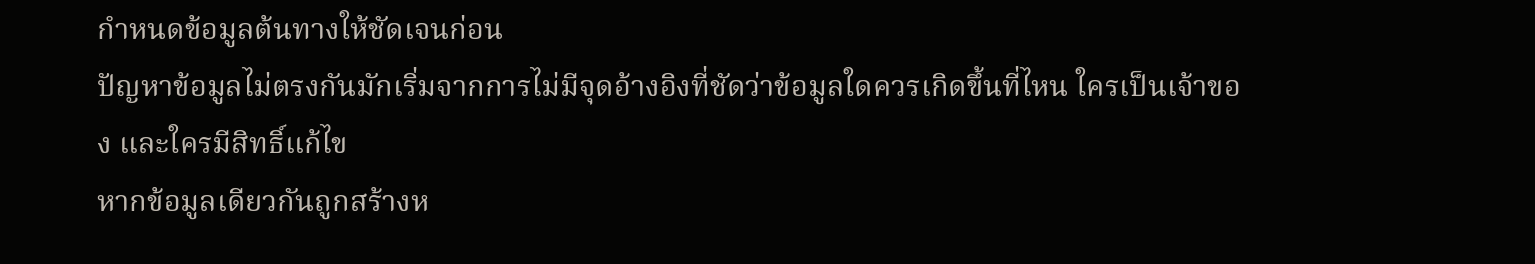กำหนดข้อมูลต้นทางให้ชัดเจนก่อน
ปัญหาข้อมูลไม่ตรงกันมักเริ่มจากการไม่มีจุดอ้างอิงที่ชัดว่าข้อมูลใดควรเกิดขึ้นที่ไหน ใครเป็นเจ้าของ และใครมีสิทธิ์แก้ไข
หากข้อมูลเดียวกันถูกสร้างห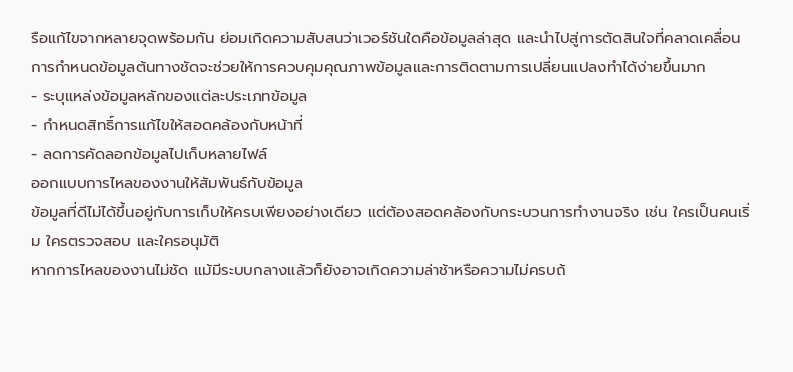รือแก้ไขจากหลายจุดพร้อมกัน ย่อมเกิดความสับสนว่าเวอร์ชันใดคือข้อมูลล่าสุด และนำไปสู่การตัดสินใจที่คลาดเคลื่อน
การกำหนดข้อมูลต้นทางชัดจะช่วยให้การควบคุมคุณภาพข้อมูลและการติดตามการเปลี่ยนแปลงทำได้ง่ายขึ้นมาก
- ระบุแหล่งข้อมูลหลักของแต่ละประเภทข้อมูล
- กำหนดสิทธิ์การแก้ไขให้สอดคล้องกับหน้าที่
- ลดการคัดลอกข้อมูลไปเก็บหลายไฟล์
ออกแบบการไหลของงานให้สัมพันธ์กับข้อมูล
ข้อมูลที่ดีไม่ได้ขึ้นอยู่กับการเก็บให้ครบเพียงอย่างเดียว แต่ต้องสอดคล้องกับกระบวนการทำงานจริง เช่น ใครเป็นคนเริ่ม ใครตรวจสอบ และใครอนุมัติ
หากการไหลของงานไม่ชัด แม้มีระบบกลางแล้วก็ยังอาจเกิดความล่าช้าหรือความไม่ครบถ้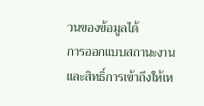วนของข้อมูลได้
การออกแบบสถานะงานและสิทธิ์การเข้าถึงให้เห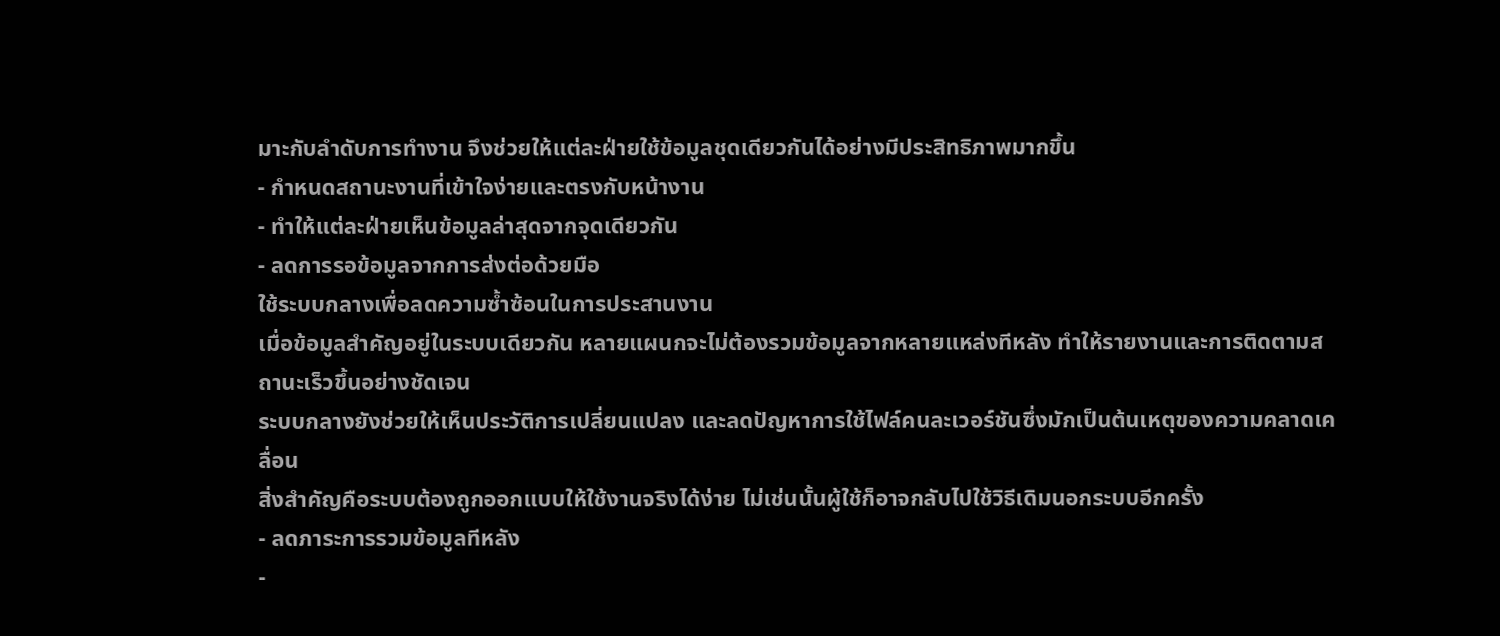มาะกับลำดับการทำงาน จึงช่วยให้แต่ละฝ่ายใช้ข้อมูลชุดเดียวกันได้อย่างมีประสิทธิภาพมากขึ้น
- กำหนดสถานะงานที่เข้าใจง่ายและตรงกับหน้างาน
- ทำให้แต่ละฝ่ายเห็นข้อมูลล่าสุดจากจุดเดียวกัน
- ลดการรอข้อมูลจากการส่งต่อด้วยมือ
ใช้ระบบกลางเพื่อลดความซ้ำซ้อนในการประสานงาน
เมื่อข้อมูลสำคัญอยู่ในระบบเดียวกัน หลายแผนกจะไม่ต้องรวมข้อมูลจากหลายแหล่งทีหลัง ทำให้รายงานและการติดตามสถานะเร็วขึ้นอย่างชัดเจน
ระบบกลางยังช่วยให้เห็นประวัติการเปลี่ยนแปลง และลดปัญหาการใช้ไฟล์คนละเวอร์ชันซึ่งมักเป็นต้นเหตุของความคลาดเคลื่อน
สิ่งสำคัญคือระบบต้องถูกออกแบบให้ใช้งานจริงได้ง่าย ไม่เช่นนั้นผู้ใช้ก็อาจกลับไปใช้วิธีเดิมนอกระบบอีกครั้ง
- ลดภาระการรวมข้อมูลทีหลัง
-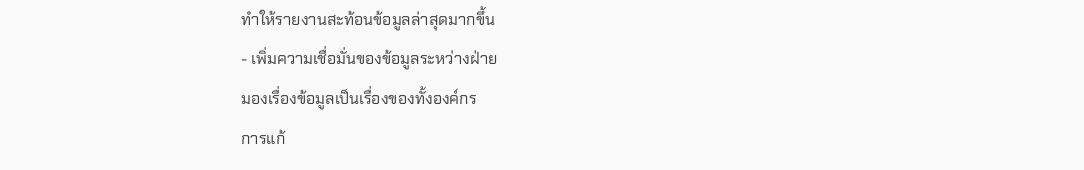ทำให้รายงานสะท้อนข้อมูลล่าสุดมากขึ้น
- เพิ่มความเชื่อมั่นของข้อมูลระหว่างฝ่าย
มองเรื่องข้อมูลเป็นเรื่องของทั้งองค์กร
การแก้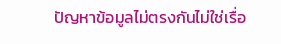ปัญหาข้อมูลไม่ตรงกันไม่ใช่เรื่อ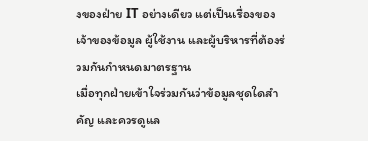งของฝ่าย IT อย่างเดียว แต่เป็นเรื่องของเจ้าของข้อมูล ผู้ใช้งาน และผู้บริหารที่ต้องร่วมกันกำหนดมาตรฐาน
เมื่อทุกฝ่ายเข้าใจร่วมกันว่าข้อมูลชุดใดสำคัญ และควรดูแล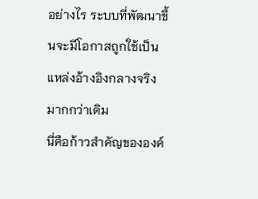อย่างไร ระบบที่พัฒนาขึ้นจะมีโอกาสถูกใช้เป็นแหล่งอ้างอิงกลางจริงมากกว่าเดิม
นี่คือก้าวสำคัญขององค์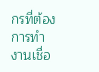กรที่ต้องการทำงานเชื่อ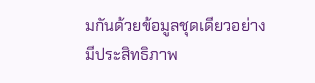มกันด้วยข้อมูลชุดเดียวอย่างมีประสิทธิภาพ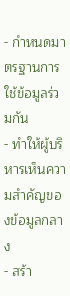- กำหนดมาตรฐานการใช้ข้อมูลร่วมกัน
- ทำให้ผู้บริหารเห็นความสำคัญของข้อมูลกลาง
- สร้า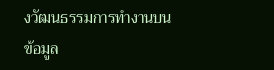งวัฒนธรรมการทำงานบนข้อมูล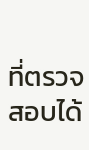ที่ตรวจสอบได้